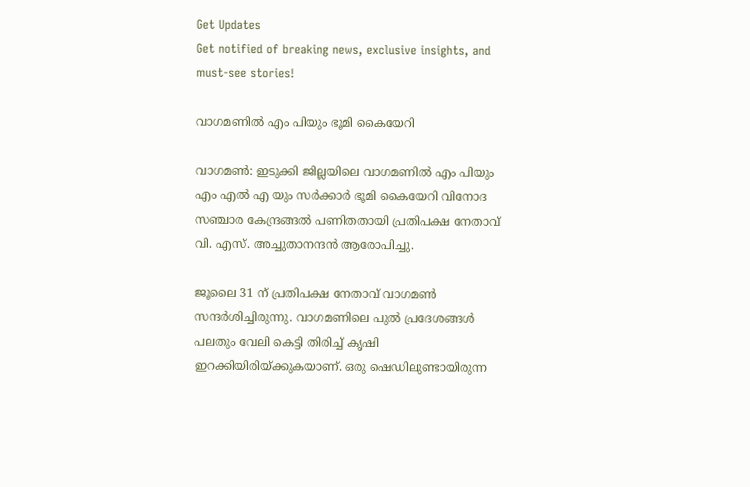Get Updates
Get notified of breaking news, exclusive insights, and must-see stories!

വാഗമണില്‍ എം പിയും ഭൂമി കൈയേറി

വാഗമണ്‍: ഇടുക്കി ജില്ലയിലെ വാഗമണില്‍ എം പിയും എം എല്‍ എ യും സര്‍ക്കാര്‍ ഭൂമി കൈയേറി വിനോദ സഞ്ചാര കേന്ദ്രങ്ങല്‍ പണിതതായി പ്രതിപക്ഷ നേതാവ് വി. എസ്. അച്ചുതാനന്ദന്‍ ആരോപിച്ചു.

ജൂലൈ 31 ന് പ്രതിപക്ഷ നേതാവ് വാഗമണ്‍ സന്ദര്‍ശിച്ചിരുന്നു. വാഗമണിലെ പുല്‍ പ്രദേശങ്ങള്‍ പലതും വേലി കെട്ടി തിരിച്ച് കൃഷി ഇറക്കിയിരിയ്ക്കുകയാണ്. ഒരു ഷെഡിലുണ്ടായിരുന്ന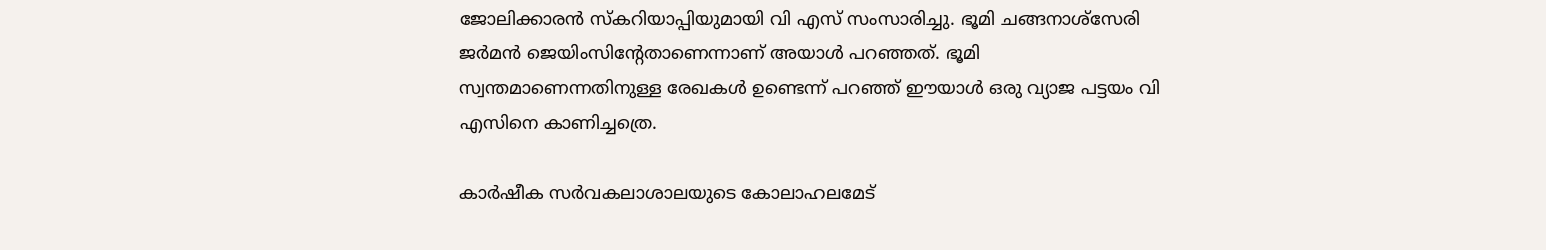ജോലിക്കാരന്‍ സ്കറിയാപ്പിയുമായി വി എസ് സംസാരിച്ചു. ഭൂമി ചങ്ങനാശ്സേരി ജര്‍മന്‍ ജെയിംസിന്റേതാണെന്നാണ് അയാള്‍ പറഞ്ഞത്. ഭൂമി സ്വന്തമാണെന്നതിനുള്ള രേഖകള്‍ ഉണ്ടെന്ന് പറഞ്ഞ് ഈയാള്‍ ഒരു വ്യാജ പട്ടയം വി എസിനെ കാണിച്ചത്രെ.

കാര്‍ഷീക സര്‍വകലാശാലയുടെ കോലാഹലമേട്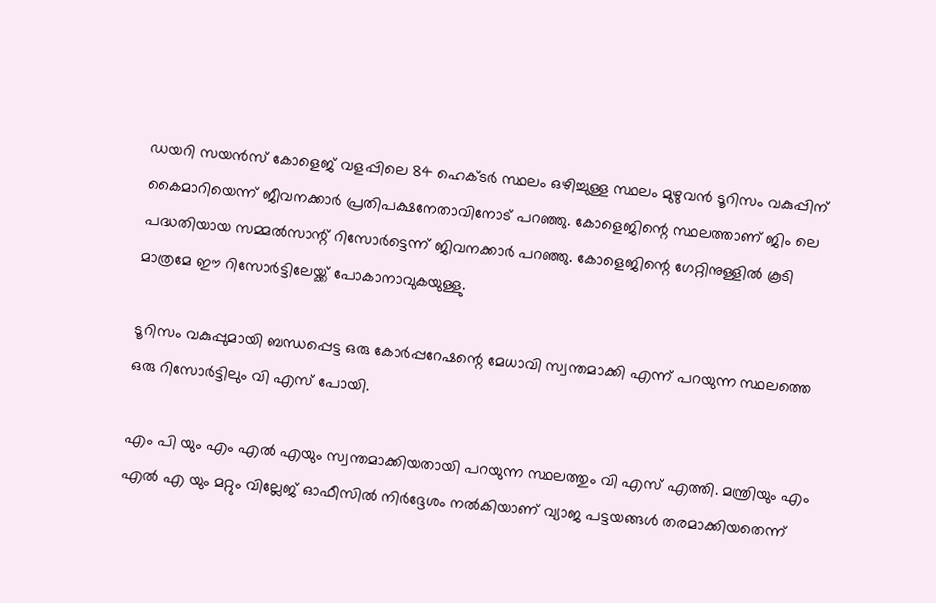ഡയറി സയന്‍സ് കോളെജ് വളപ്പിലെ 84 ഹെക്ടര്‍ സ്ഥലം ഒഴിച്ചുള്ള സ്ഥലം മുഴുവന്‍ ടൂറിസം വകുപ്പിന് കൈമാറിയെന്ന് ജീവനക്കാര്‍ പ്രതിപക്ഷനേതാവിനോട് പറഞ്ഞു. കോളെജിന്റെ സ്ഥലത്താണ് ജിം ലെ പദ്ധതിയായ സമ്മല്‍സാന്റ് റിസോര്‍ട്ടെന്ന് ജിവനക്കാര്‍ പറഞ്ഞു. കോളെജിന്റെ ഗേറ്റിനുള്ളില്‍ കൂടി മാത്രമേ ഈ റിസോര്‍ട്ടിലേയ്ക്ക് പോകാനാവുകയുള്ളു.

ടൂറിസം വകുപ്പുമായി ബന്ധപ്പെട്ട ഒരു കോര്‍പ്പറേഷന്റെ മേധാവി സ്വന്തമാക്കി എന്ന് പറയുന്ന സ്ഥലത്തെ ഒരു റിസോര്‍ട്ടിലും വി എസ് പോയി.

എം പി യും എം എല്‍ എയും സ്വന്തമാക്കിയതായി പറയുന്ന സ്ഥലത്തും വി എസ് എത്തി. മന്ത്രിയും എം എല്‍ എ യും മറ്റും വില്ലേജ് ഓഫീസില്‍ നിര്‍ദ്ദേശം നല്‍കിയാണ് വ്യാജ പട്ടയങ്ങള്‍ തരമാക്കിയതെന്ന്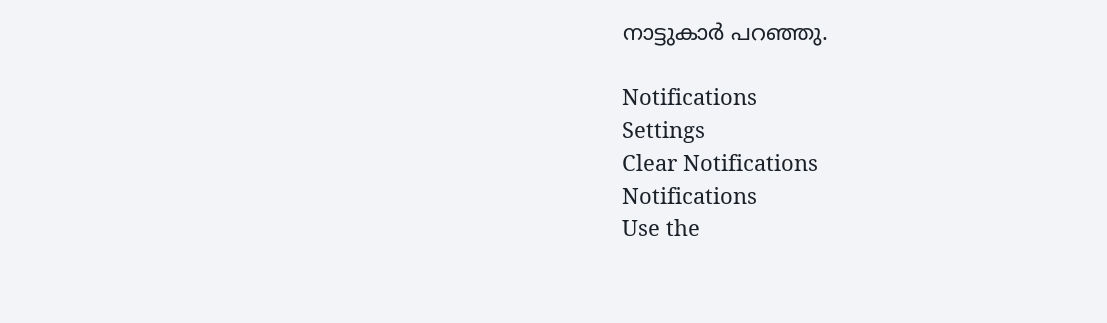നാട്ടുകാര്‍ പറഞ്ഞു.

Notifications
Settings
Clear Notifications
Notifications
Use the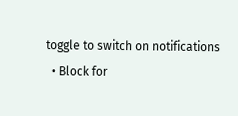toggle to switch on notifications
  • Block for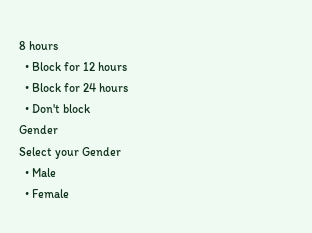8 hours
  • Block for 12 hours
  • Block for 24 hours
  • Don't block
Gender
Select your Gender
  • Male
  • Female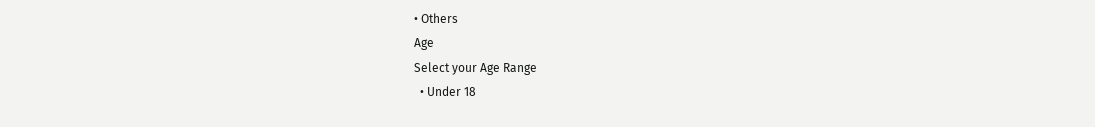• Others
Age
Select your Age Range
  • Under 18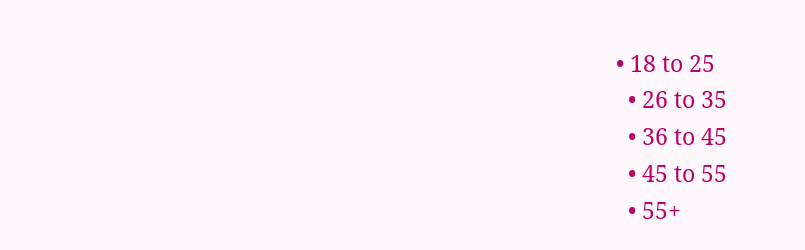• 18 to 25
  • 26 to 35
  • 36 to 45
  • 45 to 55
  • 55+